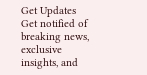Get Updates
Get notified of breaking news, exclusive insights, and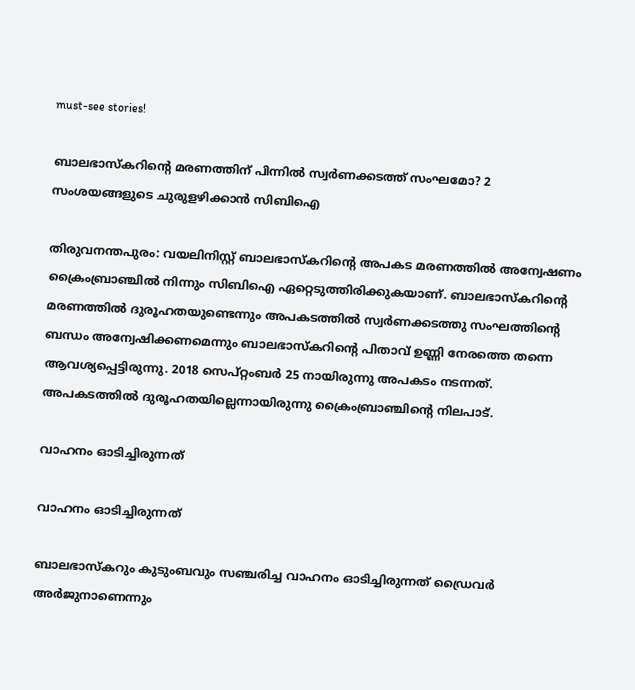must-see stories!

ബാലഭാസ്കറിന്‍റെ മരണത്തിന് പിന്നില്‍ സ്വര്‍ണക്കടത്ത് സംഘമോ? 2 സംശയങ്ങളുടെ ചുരുളഴിക്കാന്‍ സിബിഐ

തിരുവനന്തപുരം: വയലിനിസ്റ്റ് ബാലഭാസ്കറിന്‍റെ അപകട മരണത്തില്‍ അന്വേഷണം ക്രൈംബ്രാഞ്ചില്‍ നിന്നും സിബിഐ ഏറ്റെടുത്തിരിക്കുകയാണ്. ബാലഭാസ്കറിന്‍റെ മരണത്തില്‍ ദുരൂഹതയുണ്ടെന്നും അപകടത്തില്‍ സ്വര്‍ണക്കടത്തു സംഘത്തിന്‍റെ ബന്ധം അന്വേഷിക്കണമെന്നും ബാലഭാസ്കറിന്‍റെ പിതാവ് ഉണ്ണി നേരത്തെ തന്നെ ആവശ്യപ്പെട്ടിരുന്നു. 2018 സെപ്റ്റംബര്‍ 25 നായിരുന്നു അപകടം നടന്നത്. അപകടത്തില്‍ ദുരൂഹതയില്ലെന്നായിരുന്നു ക്രൈംബ്രാഞ്ചിന്‍റെ നിലപാട്.

വാഹനം ഓടിച്ചിരുന്നത്

വാഹനം ഓടിച്ചിരുന്നത്

ബാലഭാസ്കറും കുടുംബവും സഞ്ചരിച്ച വാഹനം ഓടിച്ചിരുന്നത് ഡ്രൈവര്‍ അര്‍ജുനാണെന്നും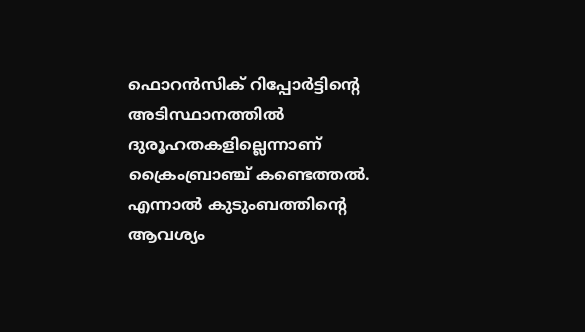ഫൊറന്‍സിക് റിപ്പോര്‍ട്ടിന്‍റെ അടിസ്ഥാനത്തില്‍ ദുരൂഹതകളില്ലെന്നാണ് ക്രൈംബ്രാഞ്ച് കണ്ടെത്തല്‍. എന്നാല്‍ കുടുംബത്തിന്‍റെ ആവശ്യം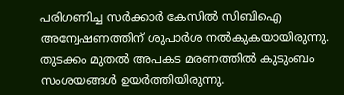പരിഗണിച്ച സര്‍ക്കാര്‍ കേസില്‍ സിബിഐ അന്വേഷണത്തിന് ശുപാര്‍ശ നല്‍കുകയായിരുന്നു. തുടക്കം മുതല്‍ അപകട മരണത്തില്‍ കുടുംബം സംശയങ്ങള്‍ ഉയര്‍ത്തിയിരുന്നു.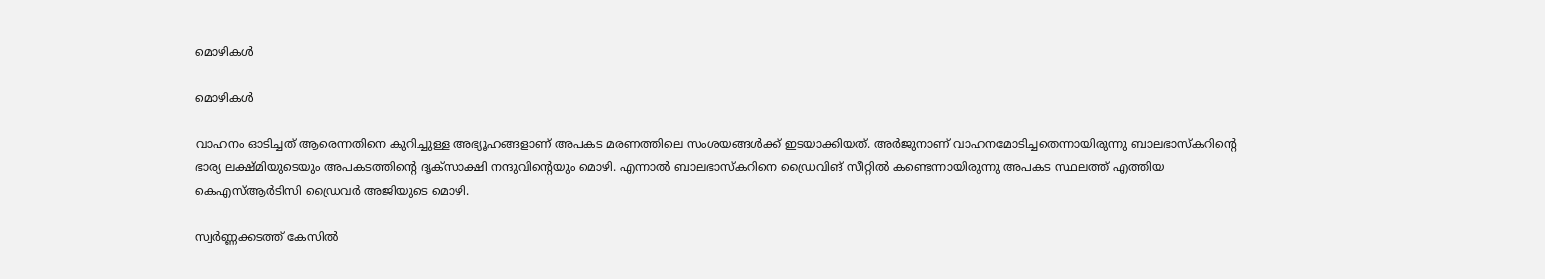മൊഴികള്‍

മൊഴികള്‍

വാഹനം ഓടിച്ചത് ആരെന്നതിനെ കുറിച്ചുള്ള അഭ്യൂഹങ്ങളാണ് അപകട മരണത്തിലെ സംശയങ്ങള്‍ക്ക് ഇടയാക്കിയത്. അര്‍ജുനാണ് വാഹനമോടിച്ചതെന്നായിരുന്നു ബാലഭാസ്കറിന്റെ ഭാര്യ ലക്ഷ്മിയുടെയും അപകടത്തിന്റെ ദൃക്സാക്ഷി നന്ദുവിന്‍റെയും മൊഴി. എന്നാല്‍ ബാലഭാസ്കറിനെ ഡ്രൈവിങ് സീറ്റില്‍ കണ്ടെന്നായിരുന്നു അപകട സ്ഥലത്ത് എത്തിയ കെഎസ്ആര്‍ടിസി ഡ്രൈവര്‍ അജിയുടെ മൊഴി.

സ്വര്‍ണ്ണക്കടത്ത് കേസില്‍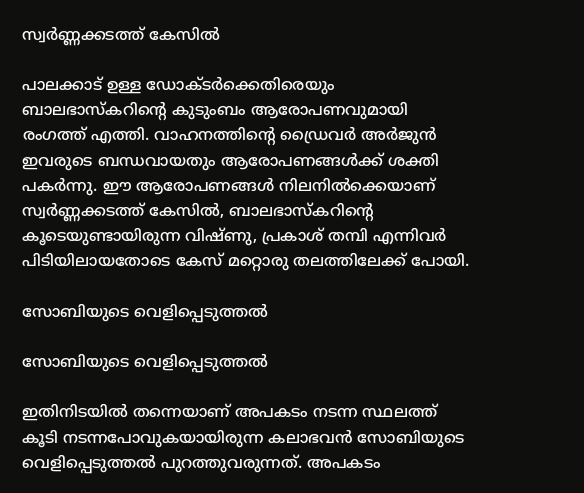സ്വര്‍ണ്ണക്കടത്ത് കേസില്‍

പാലക്കാട് ഉള്ള ഡോക്ടര്‍ക്കെതിരെയും ബാലഭാസ്‌കറിന്റെ കുടുംബം ആരോപണവുമായി രംഗത്ത് എത്തി. വാഹനത്തിന്‍റെ ഡ്രൈവര്‍ അര്‍ജുന്‍ ഇവരുടെ ബന്ധവായതും ആരോപണങ്ങള്‍ക്ക് ശക്തി പകര്‍ന്നു. ഈ ആരോപണങ്ങള്‍ നിലനില്‍ക്കെയാണ് സ്വര്‍ണ്ണക്കടത്ത് കേസില്‍, ബാലഭാസ്കറിന്‍റെ കൂടെയുണ്ടായിരുന്ന വിഷ്ണു, പ്രകാശ് തമ്പി എന്നിവര്‍ പിടിയിലായതോടെ കേസ് മറ്റൊരു തലത്തിലേക്ക് പോയി.

സോബിയുടെ വെളിപ്പെടുത്തല്‍

സോബിയുടെ വെളിപ്പെടുത്തല്‍

ഇതിനിടയില്‍ തന്നെയാണ് അപകടം നടന്ന സ്ഥലത്ത് കൂടി നടന്നപോവുകയായിരുന്ന കലാഭവന്‍ സോബിയുടെ വെളിപ്പെടുത്തല്‍ പുറത്തുവരുന്നത്. അപകടം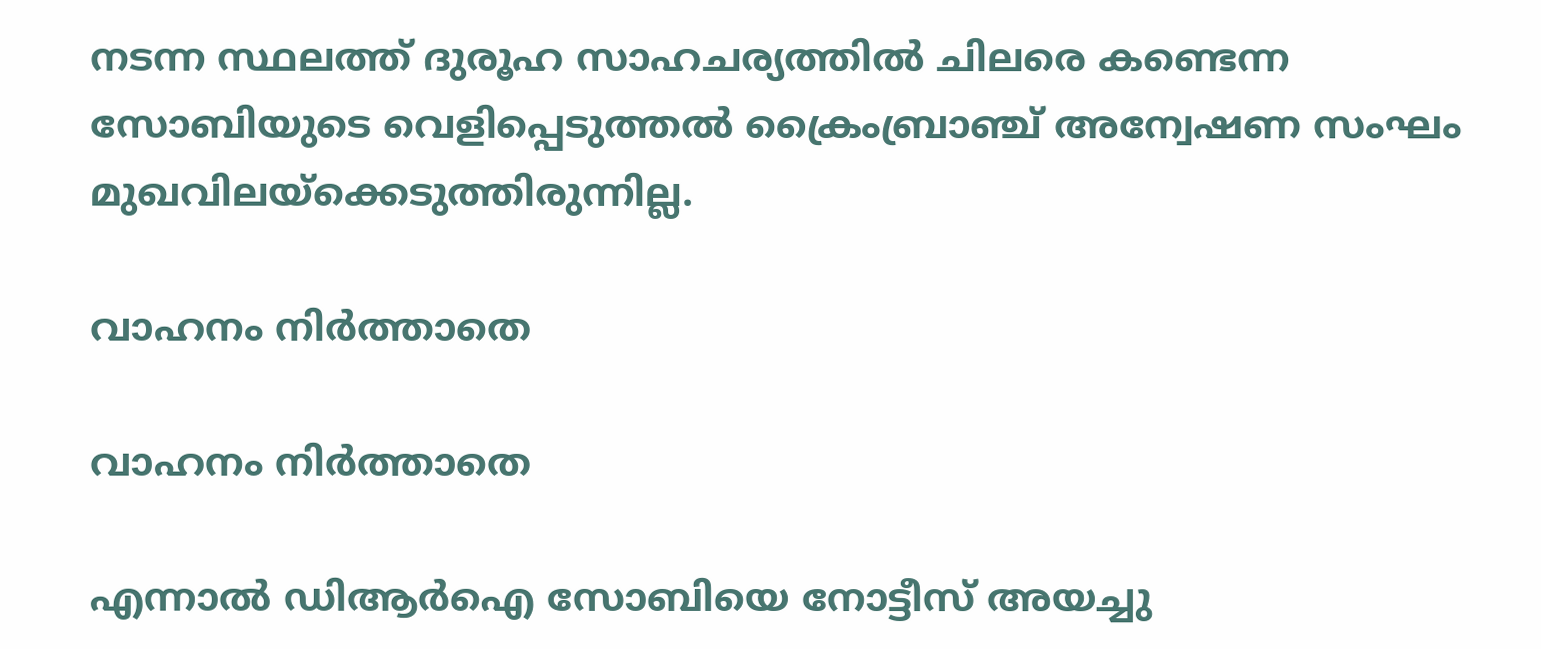നടന്ന സ്ഥലത്ത് ദുരൂഹ സാഹചര്യത്തില്‍ ചിലരെ കണ്ടെന്ന സോബിയുടെ വെളിപ്പെടുത്തല്‍ ക്രൈംബ്രാഞ്ച് അന്വേഷണ സംഘം മുഖവിലയ്ക്കെടുത്തിരുന്നില്ല.

വാഹനം നിർത്താതെ

വാഹനം നിർത്താതെ

എന്നാല്‍ ഡിആര്‍ഐ സോബിയെ നോട്ടീസ് അയച്ചു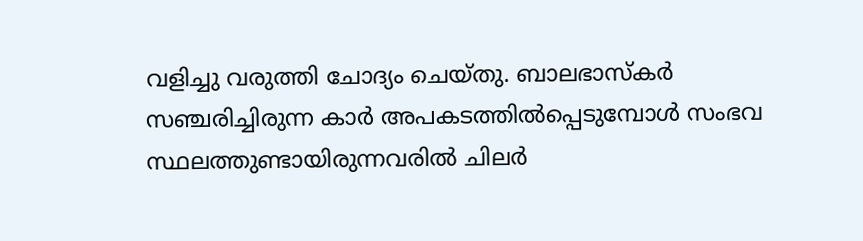വളിച്ചു വരുത്തി ചോദ്യം ചെയ്തു. ബാലഭാസ്കര്‍ സഞ്ചരിച്ചിരുന്ന കാര്‍ അപകടത്തില്‍പ്പെടുമ്പോള്‍ സംഭവ സ്ഥലത്തുണ്ടായിരുന്നവരില്‍ ചിലര്‍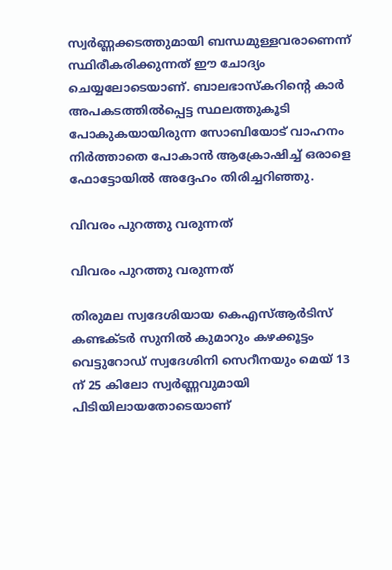സ്വര്‍ണ്ണക്കടത്തുമായി ബന്ധമുള്ളവരാണെന്ന് സ്ഥിരീകരിക്കുന്നത് ഈ ചോദ്യം ചെയ്യലോടെയാണ്. ബാലഭാസ്കറിന്റെ കാർ അപകടത്തിൽപ്പെട്ട സ്ഥലത്തുകൂടി പോകുകയായിരുന്ന സോബിയോട് വാഹനം നിർത്താതെ പോകാൻ ആക്രോഷിച്ച് ഒരാളെ ഫോട്ടോയില്‍ അദ്ദേഹം തിരിച്ചറിഞ്ഞു.

വിവരം പുറത്തു വരുന്നത്

വിവരം പുറത്തു വരുന്നത്

തിരുമല സ്വദേശിയായ കെഎസ്ആര്‍ടിസ് കണ്ടക്ടര്‍ സുനില്‍ കുമാറും കഴക്കൂട്ടം വെട്ടുറോഡ് സ്വദേശിനി സെറീനയും മെയ് 13 ന് 25 കിലോ സ്വര്‍ണ്ണവുമായി പിടിയിലായതോടെയാണ്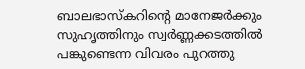ബാലഭാസ്കറിന്‍റെ മാനേജര്‍ക്കും സുഹൃത്തിനും സ്വര്‍ണ്ണക്കടത്തില്‍ പങ്കുണ്ടെന്ന വിവരം പുറത്തു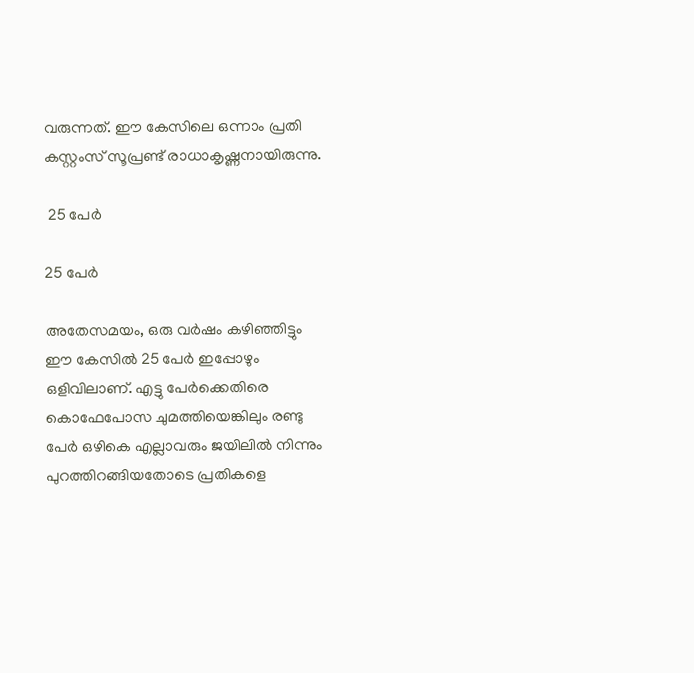വരുന്നത്. ഈ കേസിലെ ഒന്നാം പ്രതി കസ്റ്റംസ് സൂപ്രണ്ട് രാധാകൃഷ്ണനായിരുന്നു.

 25 പേര്‍

25 പേര്‍

അതേസമയം, ഒരു വര്‍ഷം കഴിഞ്ഞിട്ടും ഈ കേസില്‍ 25 പേര്‍ ഇപ്പോഴും ഒളിവിലാണ്. എട്ടു പേര്‍ക്കെതിരെ കൊഫേപോസ ചുമത്തിയെങ്കിലും രണ്ടു പേര്‍ ഒഴികെ എല്ലാവരും ജയിലില്‍ നിന്നും പുറത്തിറങ്ങിയതോടെ പ്രതികളെ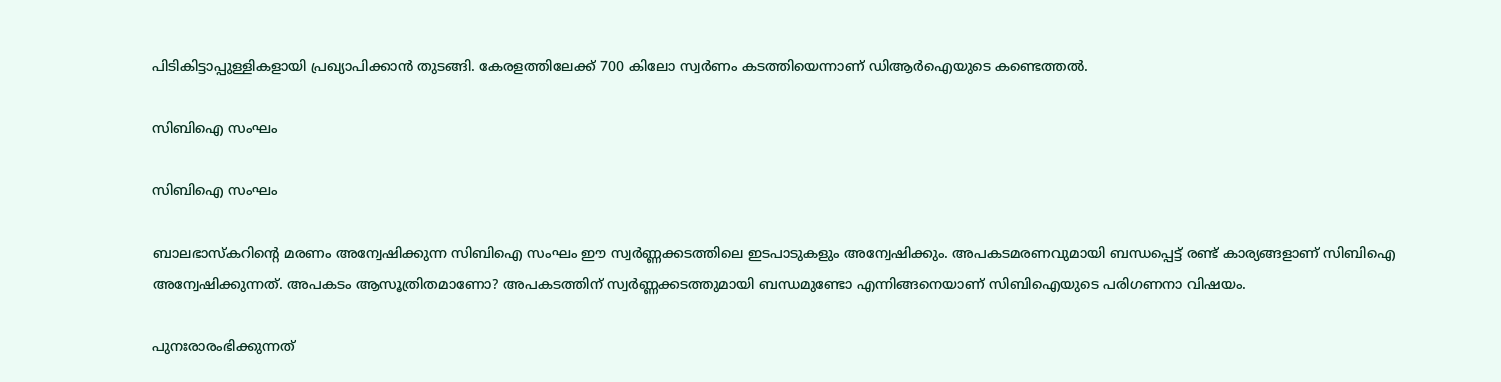പിടികിട്ടാപ്പുള്ളികളായി പ്രഖ്യാപിക്കാന്‍ തുടങ്ങി. കേരളത്തിലേക്ക് 700 കിലോ സ്വര്‍ണം കടത്തിയെന്നാണ് ഡിആര്‍ഐയുടെ കണ്ടെത്തല്‍.

സിബിഐ സംഘം

സിബിഐ സംഘം

ബാലഭാസ്കറിന്‍റെ മരണം അന്വേഷിക്കുന്ന സിബിഐ സംഘം ഈ സ്വര്‍ണ്ണക്കടത്തിലെ ഇടപാടുകളും അന്വേഷിക്കും. അപകടമരണവുമായി ബന്ധപ്പെട്ട് രണ്ട് കാര്യങ്ങളാണ് സിബിഐ അന്വേഷിക്കുന്നത്. അപകടം ആസൂത്രിതമാണോ? അപകടത്തിന് സ്വര്‍ണ്ണക്കടത്തുമായി ബന്ധമുണ്ടോ എന്നിങ്ങനെയാണ് സിബിഐയുടെ പരിഗണനാ വിഷയം.

പുനഃരാരംഭിക്കുന്നത്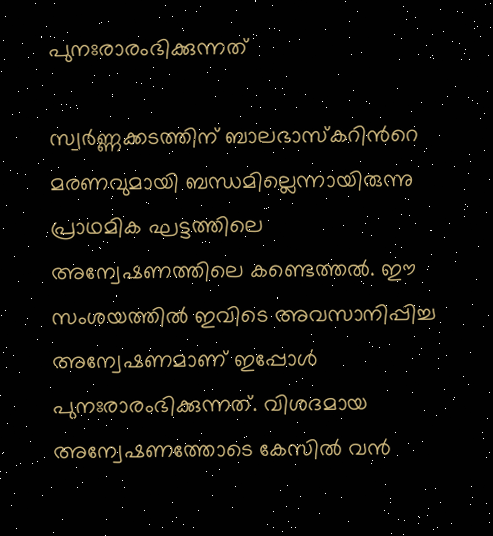പുനഃരാരംഭിക്കുന്നത്

സ്വര്‍ണ്ണക്കടത്തിന് ബാലഭാസ്കറിന്‍റെ മരണവുമായി ബന്ധമില്ലെന്നായിരുന്നു പ്രാഥമിക ഘട്ടത്തിലെ അന്വേഷണത്തിലെ കണ്ടെത്തല്‍. ഈ സംശയത്തില്‍ ഇവിടെ അവസാനിപ്പിച്ച അന്വേഷണമാണ് ഇപ്പോള്‍ പുനഃരാരംഭിക്കുന്നത്. വിശദമായ അന്വേഷണത്തോടെ കേസില്‍ വന്‍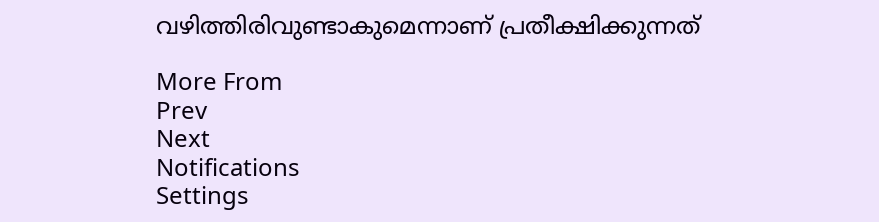വഴിത്തിരിവുണ്ടാകുമെന്നാണ് പ്രതീക്ഷിക്കുന്നത്

More From
Prev
Next
Notifications
Settings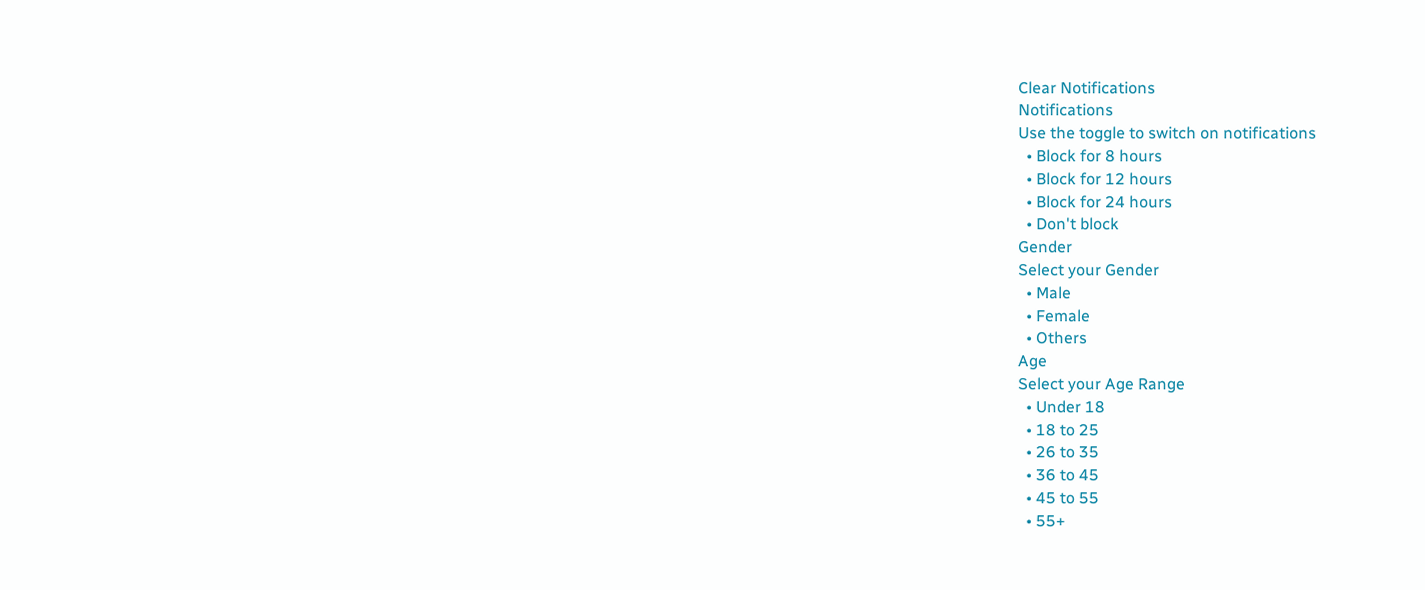Clear Notifications
Notifications
Use the toggle to switch on notifications
  • Block for 8 hours
  • Block for 12 hours
  • Block for 24 hours
  • Don't block
Gender
Select your Gender
  • Male
  • Female
  • Others
Age
Select your Age Range
  • Under 18
  • 18 to 25
  • 26 to 35
  • 36 to 45
  • 45 to 55
  • 55+